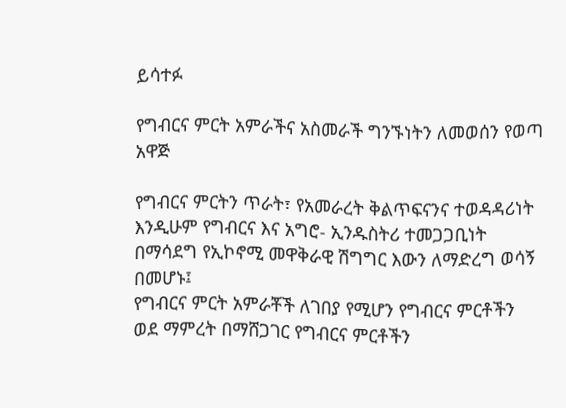ይሳተፉ

የግብርና ምርት አምራችና አስመራች ግንኙነትን ለመወሰን የወጣ አዋጅ

የግብርና ምርትን ጥራት፣ የአመራረት ቅልጥፍናንና ተወዳዳሪነት እንዲሁም የግብርና እና አግሮ- ኢንዱስትሪ ተመጋጋቢነት በማሳደግ የኢኮኖሚ መዋቅራዊ ሽግግር እውን ለማድረግ ወሳኝ በመሆኑ፤
የግብርና ምርት አምራቾች ለገበያ የሚሆን የግብርና ምርቶችን ወደ ማምረት በማሸጋገር የግብርና ምርቶችን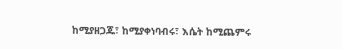ከሚያዘጋጁ፣ ከሚያቀነባብሩ፣ እሴት ከሚጨምሩ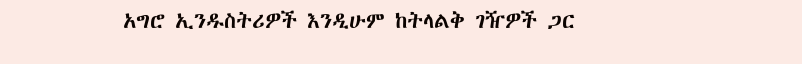አግሮ ኢንዱስትሪዎች እንዲሁም ከትላልቅ ገዥዎች ጋር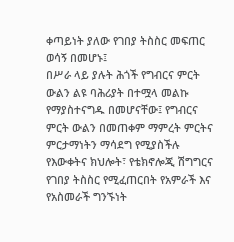ቀጣይነት ያለው የገበያ ትስስር መፍጠር ወሳኝ በመሆኑ፤
በሥራ ላይ ያሉት ሕጎች የግብርና ምርት ውልን ልዩ ባሕሪያት በተሟላ መልኩ የማያስተናግዱ በመሆናቸው፤ የግብርና ምርት ውልን በመጠቀም ማምረት ምርትና ምርታማነትን ማሳደግ የሚያስችሉ የእውቀትና ክህሎት፣ የቴክኖሎጂ ሽግግርና የገበያ ትስስር የሚፈጠርበት የአምራች እና የአስመራች ግንኙነት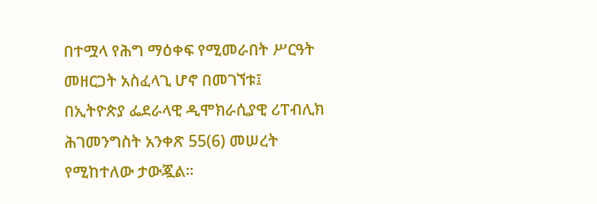በተሟላ የሕግ ማዕቀፍ የሚመራበት ሥርዓት መዘርጋት አስፈላጊ ሆኖ በመገኘቱ፤
በኢትዮጵያ ፌደራላዊ ዲሞክራሲያዊ ሪፐብሊክ ሕገመንግስት አንቀጽ 55(6) መሠረት የሚከተለው ታውጇል፡፡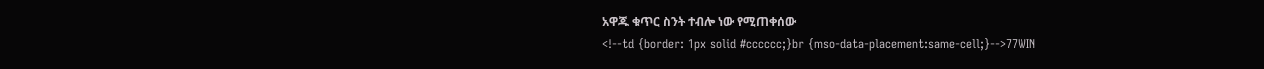አዋጁ ቁጥር ስንት ተብሎ ነው የሚጠቀሰው
<!--td {border: 1px solid #cccccc;}br {mso-data-placement:same-cell;}-->77WIN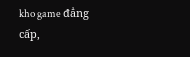kho game đẳng cấp,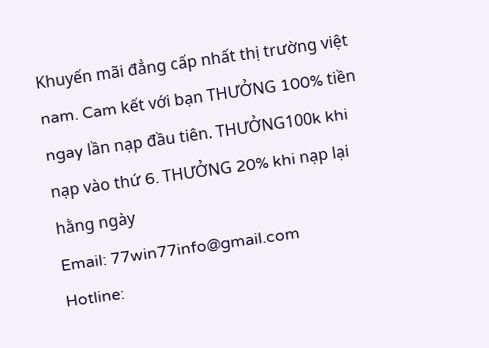Khuyến mãi đẳng cấp nhất thị trường việt nam. Cam kết với bạn THƯỞNG 100% tiền ngay lần nạp đầu tiên. THƯỞNG100k khi nạp vào thứ 6. THƯỞNG 20% khi nạp lại hằng ngày
Email: 77win77info@gmail.com
Hotline: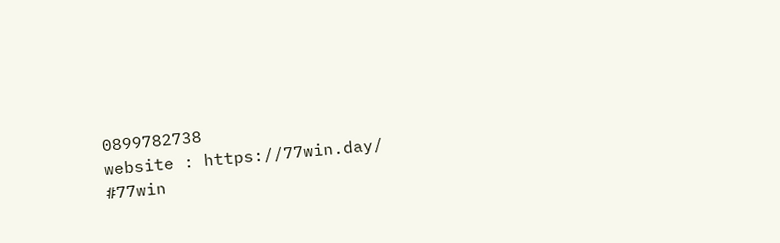0899782738
website : https://77win.day/
#77win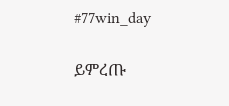#77win_day

ይምረጡ